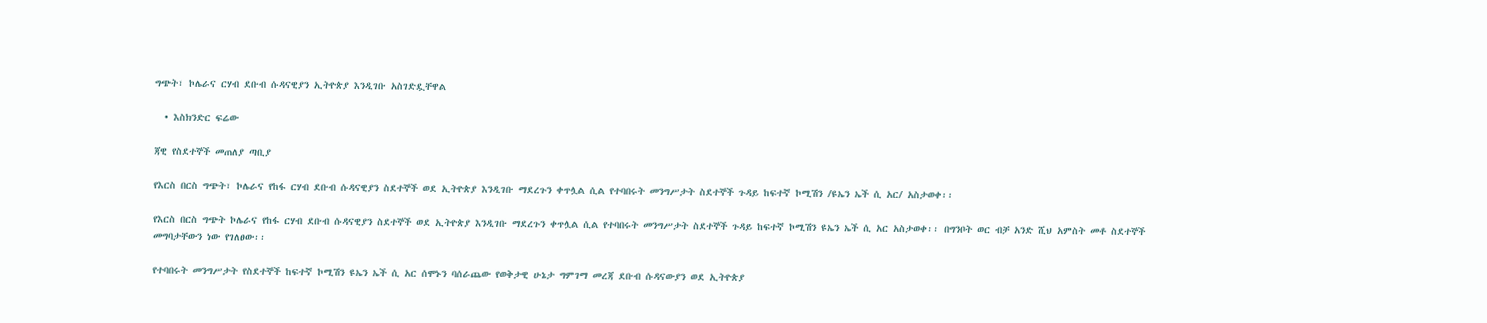ግጭት፣ ኮሌራና ርሃብ ደቡብ ሱዳናዊያን ኢትዮጵያ እንዲገቡ አስገድዷቸዋል

  • እስክንድር ፍሬው

ጃዊ የስደተኞች መጠለያ ጣቢያ

የእርስ በርስ ግጭት፣ ኮሌራና የከፋ ርሃብ ደቡብ ሱዳናዊያን ስደተኞች ወደ ኢትዮጵያ እንዲገቡ ማደረጉን ቀጥሏል ሲል የተባበሩት መንግሥታት ስደተኞች ጉዳይ ከፍተኛ ኮሚሽን /ዩኤን ኤች ሲ አር/ አስታወቀ፡፡

የእርስ በርስ ግጭት ኮሌራና የከፋ ርሃብ ደቡብ ሱዳናዊያን ስደተኞች ወደ ኢትዮጵያ እንዲገቡ ማደረጉን ቀጥሏል ሲል የተባበሩት መንግሥታት ስደተኞች ጉዳይ ከፍተኛ ኮሚሽን ዩኤን ኤች ሲ አር አስታወቀ፡፡ በግንቦት ወር ብቻ አንድ ሺህ አምስት መቶ ስደተኞች መግባታቸውን ነው የገለፀው፡፡

የተባበሩት መንግሥታት የስደተኞች ከፍተኛ ኮሚሽን ዩኤን ኤች ሲ አር ሰሞኑን ባሰራጨው የወቅታዊ ሁኔታ ግምገማ መረጃ ደቡብ ሱዳናውያን ወደ ኢትዮጵያ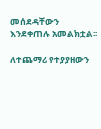መሰደዳቸውን እንደቀጠሉ አመልክቷል፡፡

ለተጨማሪ የተያያዘውን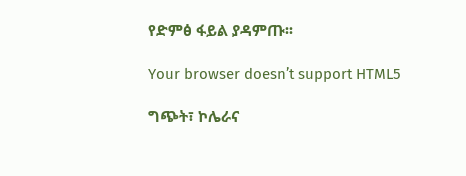የድምፅ ፋይል ያዳምጡ፡፡

Your browser doesn’t support HTML5

ግጭት፣ ኮሌራና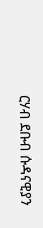ርሃብ ደቡብ ሱዳናዊያን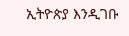ኢትዮጵያ እንዲገቡ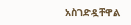አስገድዷቸዋል